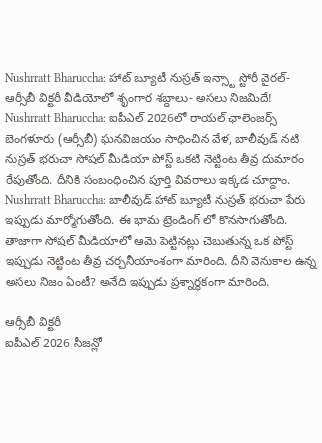Nushrratt Bharuccha: హాట్ బ్యూటీ నుస్రత్ ఇన్స్టా స్టోరీ వైరల్- ఆర్సీబీ విక్టరీ వీడియోలో శృంగార శబ్దాలు- అసలు నిజమిదే!
Nushrratt Bharuccha: ఐపీఎల్ 2026లో రాయల్ ఛాలెంజర్స్ బెంగళూరు (ఆర్సీబీ) ఘనవిజయం సాధించిన వేళ, బాలీవుడ్ నటి నుస్రత్ భరుచా సోషల్ మీడియా పోస్ట్ ఒకటి నెట్టింట తీవ్ర దుమారం రేపుతోంది. దీనికి సంబంధించిన పూర్తి వివరాలు ఇక్కడ చూద్దాం.
Nushrratt Bharuccha: బాలీవుడ్ హాట్ బ్యూటీ నుస్రత్ భరుచా పేరు ఇప్పుడు మార్మోగుతోంది. ఈ భామ ట్రెండింగ్ లో కొనసాగుతోంది. తాజాగా సోషల్ మీడియాలో ఆమె పెట్టినట్లు చెబుతున్న ఒక పోస్ట్ ఇప్పుడు నెట్టింట తీవ్ర చర్చనీయాంశంగా మారింది. దీని వెనుకాల ఉన్న అసలు నిజం ఏంటీ? అనేది ఇప్పుడు ప్రశ్నార్థకంగా మారింది.

ఆర్సీబీ విక్టరీ
ఐపీఎల్ 2026 సీజన్లో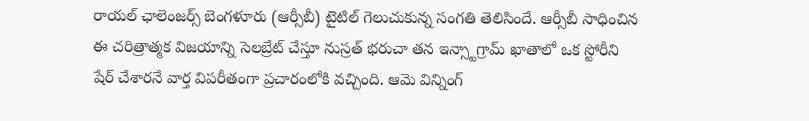రాయల్ ఛాలెంజర్స్ బెంగళూరు (ఆర్సీబీ) టైటిల్ గెలుచుకున్న సంగతి తెలిసిందే. ఆర్సీబీ సాధించిన ఈ చరిత్రాత్మక విజయాన్ని సెలబ్రేట్ చేస్తూ నుస్రత్ భరుచా తన ఇన్స్టాగ్రామ్ ఖాతాలో ఒక స్టోరీని షేర్ చేశారనే వార్త విపరీతంగా ప్రచారంలోకి వచ్చింది. ఆమె విన్నింగ్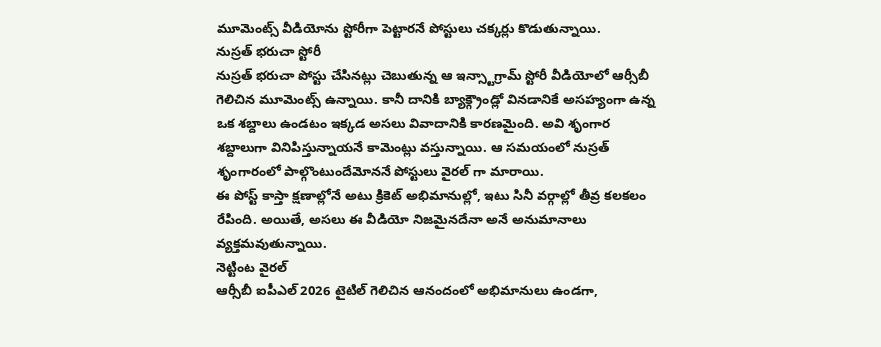మూమెంట్స్ వీడియోను స్టోరీగా పెట్టారనే పోస్టులు చక్కర్లు కొడుతున్నాయి.
నుస్రత్ భరుచా స్టోరీ
నుస్రత్ భరుచా పోస్టు చేసినట్లు చెబుతున్న ఆ ఇన్స్టాగ్రామ్ స్టోరీ వీడియోలో ఆర్సీబీ గెలిచిన మూమెంట్స్ ఉన్నాయి. కానీ దానికి బ్యాక్గ్రౌండ్లో వినడానికే అసహ్యంగా ఉన్న ఒక శబ్దాలు ఉండటం ఇక్కడ అసలు వివాదానికి కారణమైంది. అవి శృంగార శబ్దాలుగా వినిపిస్తున్నాయనే కామెంట్లు వస్తున్నాయి. ఆ సమయంలో నుస్రత్ శృంగారంలో పాల్గొంటుందేమోననే పోస్టులు వైరల్ గా మారాయి.
ఈ పోస్ట్ కాస్తా క్షణాల్లోనే అటు క్రికెట్ అభిమానుల్లో, ఇటు సినీ వర్గాల్లో తీవ్ర కలకలం రేపింది. అయితే, అసలు ఈ వీడియో నిజమైనదేనా అనే అనుమానాలు వ్యక్తమవుతున్నాయి.
నెట్టింట వైరల్
ఆర్సీబీ ఐపీఎల్ 2026 టైటిల్ గెలిచిన ఆనందంలో అభిమానులు ఉండగా,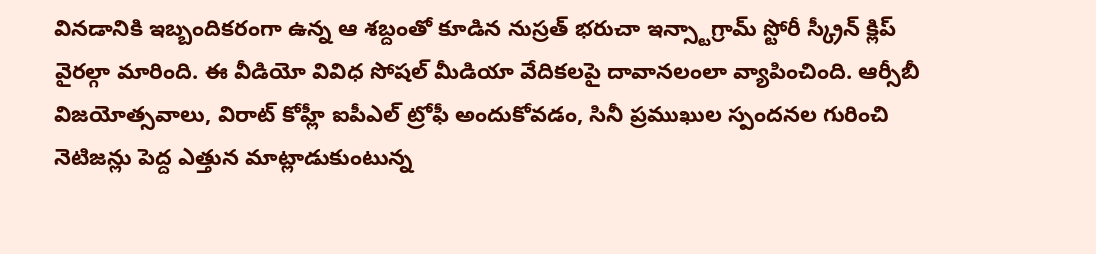వినడానికి ఇబ్బందికరంగా ఉన్న ఆ శబ్దంతో కూడిన నుస్రత్ భరుచా ఇన్స్టాగ్రామ్ స్టోరీ స్క్రీన్ క్లిప్ వైరల్గా మారింది. ఈ వీడియో వివిధ సోషల్ మీడియా వేదికలపై దావానలంలా వ్యాపించింది. ఆర్సీబీ విజయోత్సవాలు, విరాట్ కోహ్లీ ఐపీఎల్ ట్రోఫీ అందుకోవడం, సినీ ప్రముఖుల స్పందనల గురించి నెటిజన్లు పెద్ద ఎత్తున మాట్లాడుకుంటున్న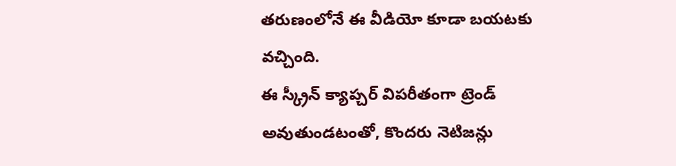తరుణంలోనే ఈ వీడియో కూడా బయటకు వచ్చింది.
ఈ స్క్రీన్ క్యాప్చర్ విపరీతంగా ట్రెండ్ అవుతుండటంతో, కొందరు నెటిజన్లు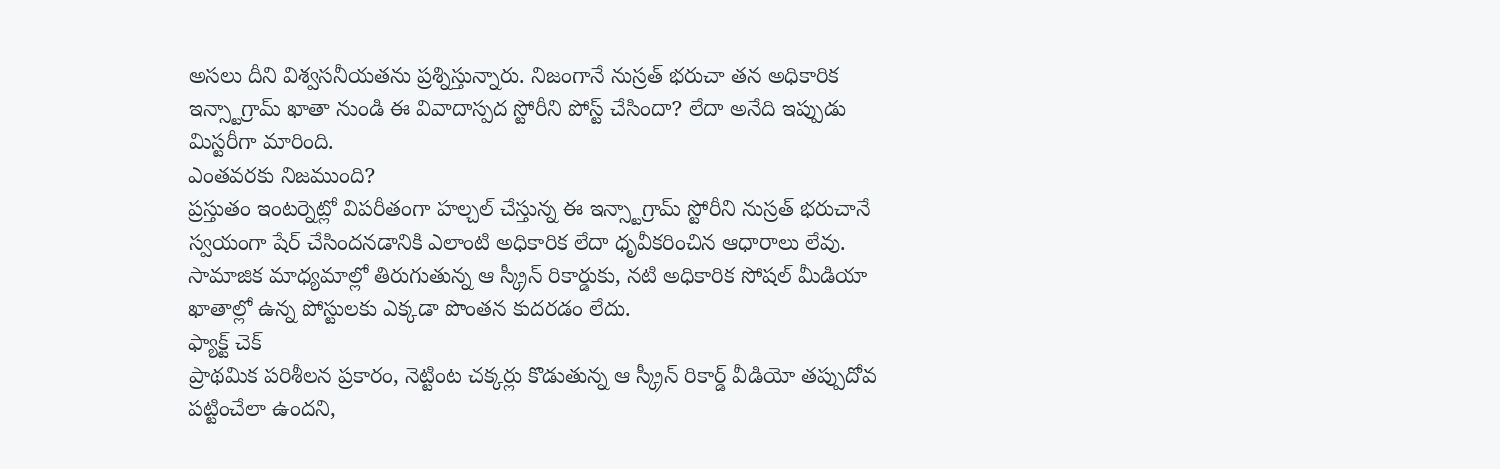అసలు దీని విశ్వసనీయతను ప్రశ్నిస్తున్నారు. నిజంగానే నుస్రత్ భరుచా తన అధికారిక ఇన్స్టాగ్రామ్ ఖాతా నుండి ఈ వివాదాస్పద స్టోరీని పోస్ట్ చేసిందా? లేదా అనేది ఇప్పుడు మిస్టరీగా మారింది.
ఎంతవరకు నిజముంది?
ప్రస్తుతం ఇంటర్నెట్లో విపరీతంగా హల్చల్ చేస్తున్న ఈ ఇన్స్టాగ్రామ్ స్టోరీని నుస్రత్ భరుచానే స్వయంగా షేర్ చేసిందనడానికి ఎలాంటి అధికారిక లేదా ధృవీకరించిన ఆధారాలు లేవు. సామాజిక మాధ్యమాల్లో తిరుగుతున్న ఆ స్క్రీన్ రికార్డుకు, నటి అధికారిక సోషల్ మీడియా ఖాతాల్లో ఉన్న పోస్టులకు ఎక్కడా పొంతన కుదరడం లేదు.
ఫ్యాక్ట్ చెక్
ప్రాథమిక పరిశీలన ప్రకారం, నెట్టింట చక్కర్లు కొడుతున్న ఆ స్క్రీన్ రికార్డ్ వీడియో తప్పుదోవ పట్టించేలా ఉందని,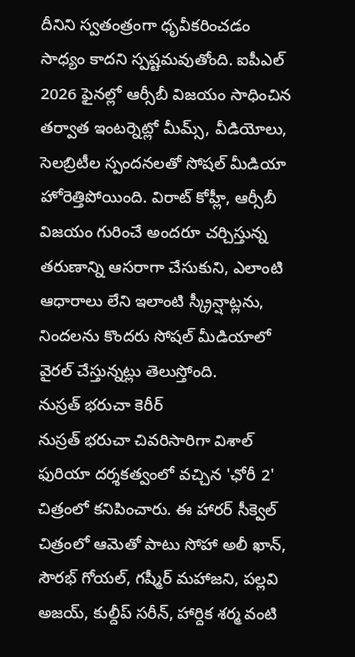దీనిని స్వతంత్రంగా ధృవీకరించడం సాధ్యం కాదని స్పష్టమవుతోంది. ఐపీఎల్ 2026 ఫైనల్లో ఆర్సీబీ విజయం సాధించిన తర్వాత ఇంటర్నెట్లో మీమ్స్, వీడియోలు, సెలబ్రిటీల స్పందనలతో సోషల్ మీడియా హోరెత్తిపోయింది. విరాట్ కోహ్లీ, ఆర్సీబీ విజయం గురించే అందరూ చర్చిస్తున్న తరుణాన్ని ఆసరాగా చేసుకుని, ఎలాంటి ఆధారాలు లేని ఇలాంటి స్క్రీన్షాట్లను, నిందలను కొందరు సోషల్ మీడియాలో వైరల్ చేస్తున్నట్లు తెలుస్తోంది.
నుస్రత్ భరుచా కెరీర్
నుస్రత్ భరుచా చివరిసారిగా విశాల్ ఫురియా దర్శకత్వంలో వచ్చిన 'ఛోరీ 2' చిత్రంలో కనిపించారు. ఈ హారర్ సీక్వెల్ చిత్రంలో ఆమెతో పాటు సోహా అలీ ఖాన్, సౌరభ్ గోయల్, గష్మీర్ మహాజని, పల్లవి అజయ్, కుల్దీప్ సరీన్, హార్దిక శర్మ వంటి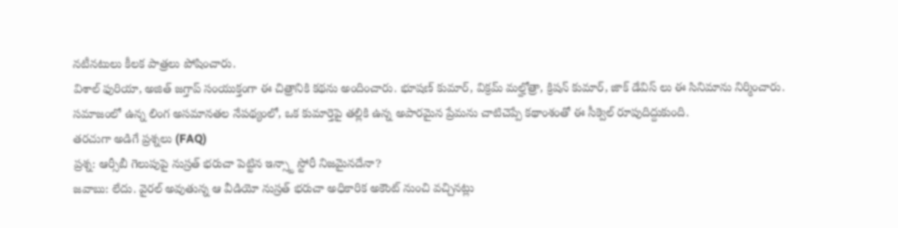నటీనటులు కీలక పాత్రలు పోషించారు.
విశాల్ ఫురియా, అజిత్ జగ్తాప్ సంయుక్తంగా ఈ చిత్రానికి కథను అందించారు. భూషణ్ కుమార్, విక్రమ్ మల్హోత్రా, క్రిషన్ కుమార్, జాక్ డేవిస్ లు ఈ సినిమాను నిర్మించారు. సమాజంలో ఉన్న లింగ అసమానతల నేపథ్యంలో, ఒక కుమార్తెపై తల్లికి ఉన్న అపారమైన ప్రేమను చాటిచెప్పే కథాంశంతో ఈ సీక్వెల్ రూపుదిద్దుకుంది.
తరచుగా అడిగే ప్రశ్నలు (FAQ)
ప్రశ్న: ఆర్సీబీ గెలుపుపై నుస్రత్ భరుచా పెట్టిన ఇన్స్టా స్టోరీ నిజమైనదేనా?
జవాబు: లేదు. వైరల్ అవుతున్న ఆ వీడియో నుస్రత్ భరుచా అధికారిక అకౌంట్ నుంచి వచ్చినట్లు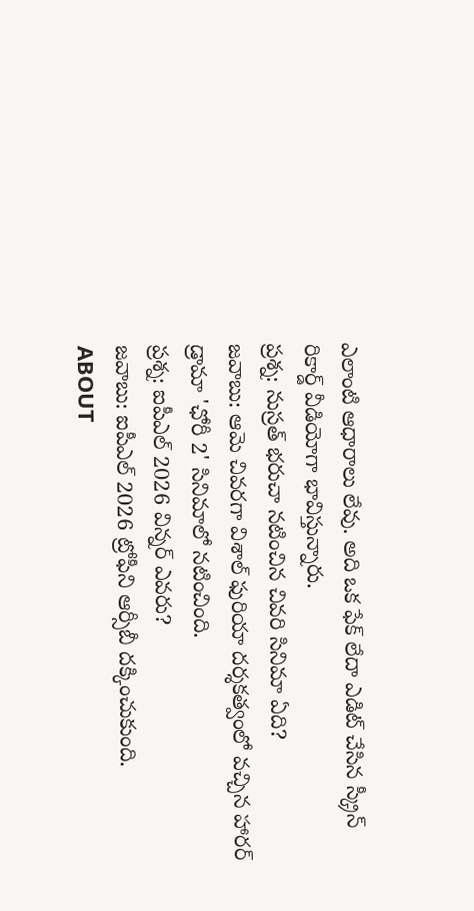ఎలాంటి ఆధారాలు లేవు. అది ఒక ఫేక్ లేదా ఎడిట్ చేసిన స్క్రీన్ రికార్డ్ వీడియోగా భావిస్తున్నారు.
ప్రశ్న: నుస్రత్ భరుచా నటించిన చివరి సినిమా ఏది?
జవాబు: ఆమె చివరగా విశాల్ ఫురియా దర్శకత్వంలో వచ్చిన హారర్ డ్రామా 'ఛోరీ 2' సినిమాలో నటించింది.
ప్రశ్న: ఐపీఎల్ 2026 విన్నర్ ఎవరు?
జవాబు: ఐపీఎల్ 2026 ట్రోఫీని ఆర్సీబీ దక్కించుకుంది.
ABOUT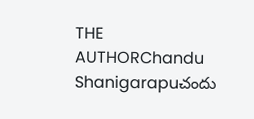THE AUTHORChandu Shanigarapuచందు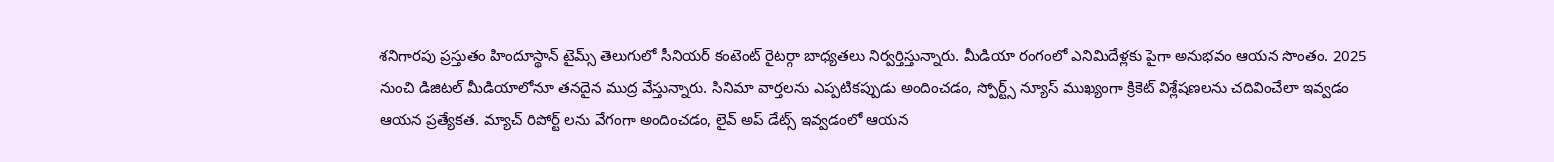శనిగారపు ప్రస్తుతం హిందూస్థాన్ టైమ్స్ తెలుగులో సీనియర్ కంటెంట్ రైటర్గా బాధ్యతలు నిర్వర్తిస్తున్నారు. మీడియా రంగంలో ఎనిమిదేళ్లకు పైగా అనుభవం ఆయన సొంతం. 2025 నుంచి డిజిటల్ మీడియాలోనూ తనదైన ముద్ర వేస్తున్నారు. సినిమా వార్తలను ఎప్పటికప్పుడు అందించడం, స్పోర్ట్స్ న్యూస్ ముఖ్యంగా క్రికెట్ విశ్లేషణలను చదివించేలా ఇవ్వడం ఆయన ప్రత్యేకత. మ్యాచ్ రిపోర్ట్ లను వేగంగా అందించడం, లైవ్ అప్ డేట్స్ ఇవ్వడంలో ఆయన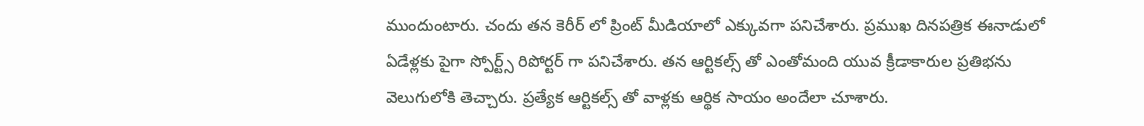ముందుంటారు. చందు తన కెరీర్ లో ప్రింట్ మీడియాలో ఎక్కువగా పనిచేశారు. ప్రముఖ దినపత్రిక ఈనాడులో ఏడేళ్లకు పైగా స్పోర్ట్స్ రిపోర్టర్ గా పనిచేశారు. తన ఆర్టికల్స్ తో ఎంతోమంది యువ క్రీడాకారుల ప్రతిభను వెలుగులోకి తెచ్చారు. ప్రత్యేక ఆర్టికల్స్ తో వాళ్లకు ఆర్థిక సాయం అందేలా చూశారు.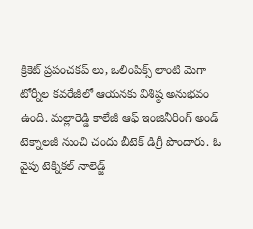క్రికెట్ ప్రపంచకప్ లు, ఒలింపిక్స్ లాంటి మెగా టోర్నీల కవరేజీలో ఆయనకు విశిష్ఠ అనుభవం ఉంది. మల్లారెడ్డి కాలేజీ ఆఫ్ ఇంజినీరింగ్ అండ్ టెక్నాలజీ నుంచి చందు బీటెక్ డిగ్రీ పొందారు. ఓ వైపు టెక్నికల్ నాలెడ్జ్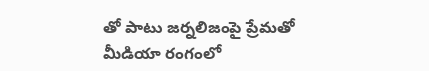తో పాటు జర్నలిజంపై ప్రేమతో మీడియా రంగంలో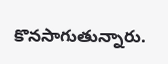కొనసాగుతున్నారు.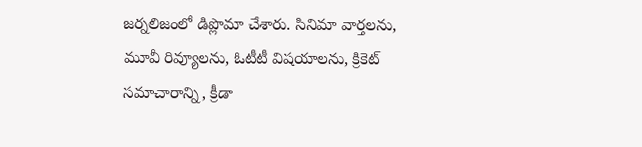జర్నలిజంలో డిప్లొమా చేశారు. సినిమా వార్తలను, మూవీ రివ్యూలను, ఓటీటీ విషయాలను, క్రికెట్ సమాచారాన్ని, క్రీడా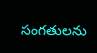సంగతులను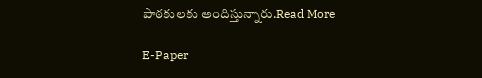పాఠకులకు అందిస్తున్నారు.Read More

E-Paper